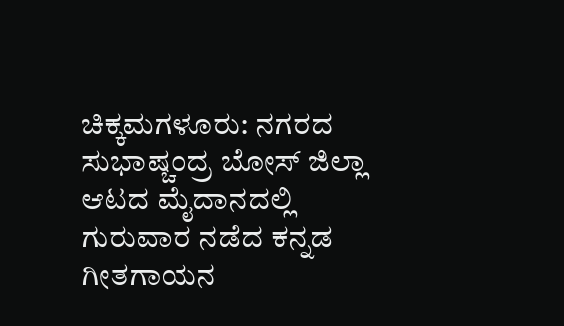ಚಿಕ್ಕಮಗಳೂರು: ನಗರದ ಸುಭಾಷ್ಚಂದ್ರ ಬೋಸ್ ಜಿಲ್ಲಾ ಆಟದ ಮೈದಾನದಲ್ಲಿ ಗುರುವಾರ ನಡೆದ ಕನ್ನಡ ಗೀತಗಾಯನ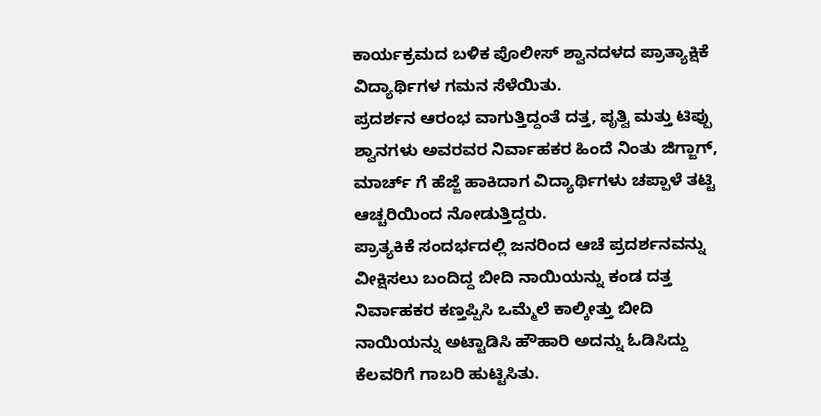ಕಾರ್ಯಕ್ರಮದ ಬಳಿಕ ಪೊಲೀಸ್ ಶ್ವಾನದಳದ ಪ್ರಾತ್ಯಾಕ್ಷಿಕೆ ವಿದ್ಯಾರ್ಥಿಗಳ ಗಮನ ಸೆಳೆಯಿತು.
ಪ್ರದರ್ಶನ ಆರಂಭ ವಾಗುತ್ತಿದ್ದಂತೆ ದತ್ತ, ಪೃತ್ವಿ ಮತ್ತು ಟಿಪ್ಪು ಶ್ವಾನಗಳು ಅವರವರ ನಿರ್ವಾಹಕರ ಹಿಂದೆ ನಿಂತು ಜಿಗ್ಜಾಗ್, ಮಾರ್ಚ್ ಗೆ ಹೆಜ್ಜೆ ಹಾಕಿದಾಗ ವಿದ್ಯಾರ್ಥಿಗಳು ಚಪ್ಪಾಳೆ ತಟ್ಟಿ ಆಚ್ಚರಿಯಿಂದ ನೋಡುತ್ತಿದ್ದರು.
ಪ್ರಾತ್ಯಕಿಕೆ ಸಂದರ್ಭದಲ್ಲಿ ಜನರಿಂದ ಆಚೆ ಪ್ರದರ್ಶನವನ್ನು ವೀಕ್ಷಿಸಲು ಬಂದಿದ್ದ ಬೀದಿ ನಾಯಿಯನ್ನು ಕಂಡ ದತ್ತ ನಿರ್ವಾಹಕರ ಕಣ್ತಪ್ಪಿಸಿ ಒಮ್ಮೆಲೆ ಕಾಲ್ಕೀತ್ತು ಬೀದಿ ನಾಯಿಯನ್ನು ಅಟ್ಟಾಡಿಸಿ ಹೌಹಾರಿ ಅದನ್ನು ಓಡಿಸಿದ್ದು ಕೆಲವರಿಗೆ ಗಾಬರಿ ಹುಟ್ಟಿಸಿತು.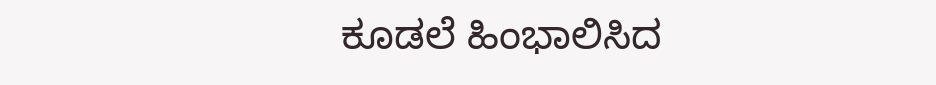ಕೂಡಲೆ ಹಿಂಭಾಲಿಸಿದ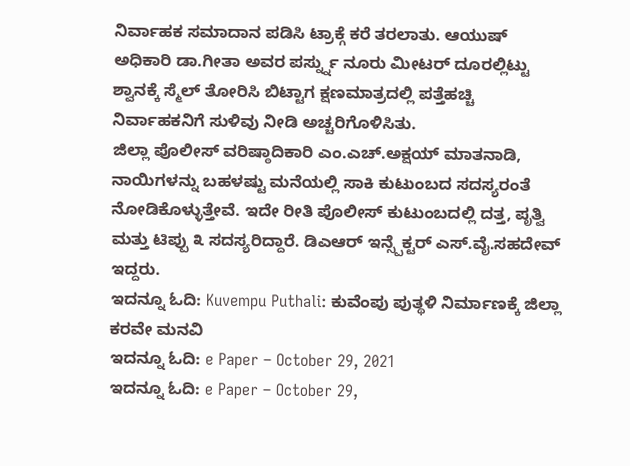ನಿರ್ವಾಹಕ ಸಮಾದಾನ ಪಡಿಸಿ ಟ್ರಾಕ್ಗೆ ಕರೆ ತರಲಾತು. ಆಯುಷ್ ಅಧಿಕಾರಿ ಡಾ.ಗೀತಾ ಅವರ ಪರ್ಸ್ನ್ನು ನೂರು ಮೀಟರ್ ದೂರಲ್ಲಿಟ್ಟು ಶ್ವಾನಕ್ಕೆ ಸ್ಮೆಲ್ ತೋರಿಸಿ ಬಿಟ್ಟಾಗ ಕ್ಷಣಮಾತ್ರದಲ್ಲಿ ಪತ್ತೆಹಚ್ಚಿ ನಿರ್ವಾಹಕನಿಗೆ ಸುಳಿವು ನೀಡಿ ಅಚ್ಚರಿಗೊಳಿಸಿತು.
ಜಿಲ್ಲಾ ಪೊಲೀಸ್ ವರಿಷ್ಠಾದಿಕಾರಿ ಎಂ.ಎಚ್.ಅಕ್ಷಯ್ ಮಾತನಾಡಿ, ನಾಯಿಗಳನ್ನು ಬಹಳಷ್ಟು ಮನೆಯಲ್ಲಿ ಸಾಕಿ ಕುಟುಂಬದ ಸದಸ್ಯರಂತೆ ನೋಡಿಕೊಳ್ಳುತ್ತೇವೆ. ಇದೇ ರೀತಿ ಪೊಲೀಸ್ ಕುಟುಂಬದಲ್ಲಿ ದತ್ತ, ಪೃತ್ವಿ ಮತ್ತು ಟಿಪ್ಪು ೩ ಸದಸ್ಯರಿದ್ದಾರೆ. ಡಿಎಆರ್ ಇನ್ಸ್ಪೆಕ್ಟರ್ ಎಸ್.ವೈ.ಸಹದೇವ್ ಇದ್ದರು.
ಇದನ್ನೂ ಓದಿ: Kuvempu Puthali: ಕುವೆಂಪು ಪುತ್ಥಳಿ ನಿರ್ಮಾಣಕ್ಕೆ ಜಿಲ್ಲಾ ಕರವೇ ಮನವಿ
ಇದನ್ನೂ ಓದಿ: e Paper – October 29, 2021
ಇದನ್ನೂ ಓದಿ: e Paper – October 29,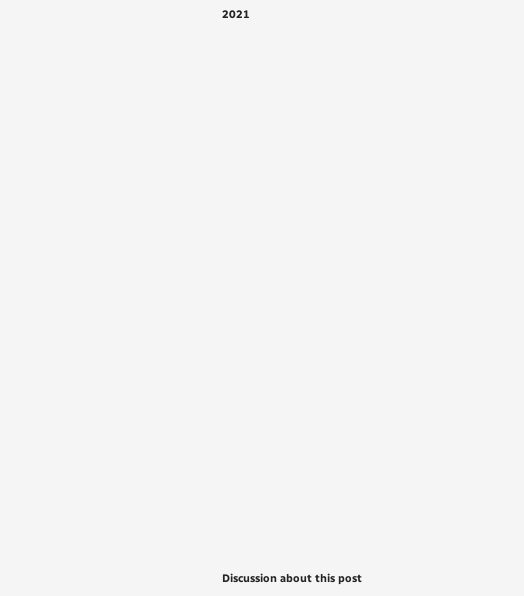2021

























Discussion about this post